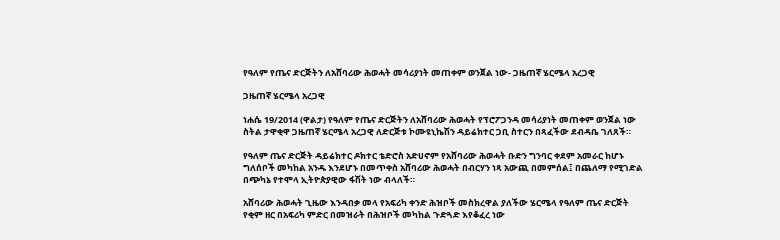የዓለም የጤና ድርጅትን ለአሸባሪው ሕወሓት መሳሪያነት መጠቀም ወንጀል ነው- ጋዜጠኛ ሄርሜላ አረጋዊ

ጋዜጠኛ ሄርሜላ አረጋዊ

ነሐሴ 19/2014 (ዋልታ) የዓለም የጤና ድርጅትን ለአሸባሪው ሕወሓት የፕሮፖጋንዳ መሳሪያነት መጠቀም ወንጀል ነው ስትል ታዋቂዋ ጋዜጠኛ ሄርሜላ አረጋዊ ለድርጅቱ ኮሙዩኒኬሽን ዳይሬክተር ጋቢ ስተርን በጻፈችው ደብዳቤ ገለጸች።

የዓለም ጤና ድርጅት ዳይሬክተር ዶክተር ቴድሮስ አድሀኖም የአሸባሪው ሕወሓት ቡድን ግንባር ቀደም አመራር ከሆኑ ግለሰቦች መካከል አንዱ እንደሆኑ በመጥቀስ አሸባሪው ሕወሓት በብርሃን ነጻ አውጪ በመምሰል፤ በጨለማ የሚገድል በጭካኔ የተሞላ ኢትዮጵያዊው ፋሽት ነው ብላለች።

አሸባሪው ሕወሓት ጊዜው እንዳበቃ መላ የአፍሪካ ቀንድ ሕዝቦች መስክረዋል ያለችው ሄርሜላ የዓለም ጤና ድርጅት የቂም ዘር በአፍሪካ ምድር በመዝራት በሕዝቦች መካከል ጉድጓድ እየቆፈረ ነው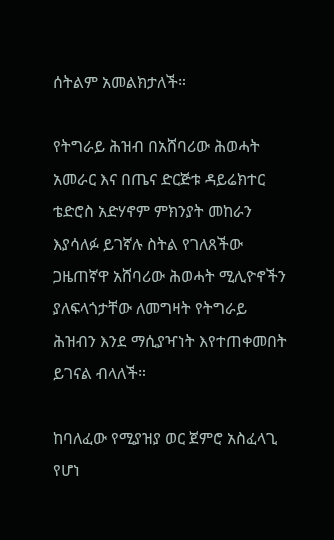ሰትልም አመልክታለች።

የትግራይ ሕዝብ በአሸባሪው ሕወሓት አመራር እና በጤና ድርጅቱ ዳይሬክተር ቴድሮስ አድሃኖም ምክንያት መከራን እያሳለፉ ይገኛሉ ስትል የገለጸችው ጋዜጠኛዋ አሸባሪው ሕወሓት ሚሊዮኖችን ያለፍላጎታቸው ለመግዛት የትግራይ ሕዝብን እንደ ማሲያዣነት እየተጠቀመበት ይገናል ብላለች።

ከባለፈው የሚያዝያ ወር ጀምሮ አስፈላጊ የሆነ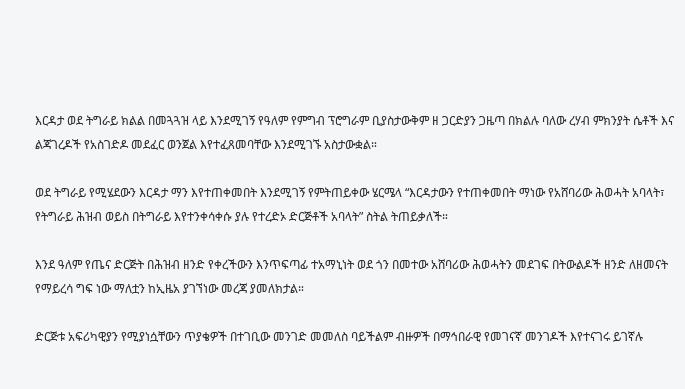እርዳታ ወደ ትግራይ ክልል በመጓጓዝ ላይ እንደሚገኝ የዓለም የምግብ ፕሮግራም ቢያስታውቅም ዘ ጋርድያን ጋዜጣ በክልሉ ባለው ረሃብ ምክንያት ሴቶች እና ልጃገረዶች የአስገድዶ መደፈር ወንጀል እየተፈጸመባቸው እንደሚገኙ አስታውቋል።

ወደ ትግራይ የሚሄደውን እርዳታ ማን እየተጠቀመበት እንደሚገኝ የምትጠይቀው ሄርሜላ “እርዳታውን የተጠቀመበት ማነው የአሸባሪው ሕወሓት አባላት፣ የትግራይ ሕዝብ ወይስ በትግራይ እየተንቀሳቀሱ ያሉ የተረድኦ ድርጅቶች አባላት” ስትል ትጠይቃለች።

እንደ ዓለም የጤና ድርጅት በሕዝብ ዘንድ የቀረችውን እንጥፍጣፊ ተአማኒነት ወደ ጎን በመተው አሸባሪው ሕወሓትን መደገፍ በትውልዶች ዘንድ ለዘመናት የማይረሳ ግፍ ነው ማለቷን ከኢዜአ ያገኘነው መረጃ ያመለክታል።

ድርጅቱ አፍሪካዊያን የሚያነሷቸውን ጥያቄዎች በተገቢው መንገድ መመለስ ባይችልም ብዙዎች በማኅበራዊ የመገናኛ መንገዶች እየተናገሩ ይገኛሉ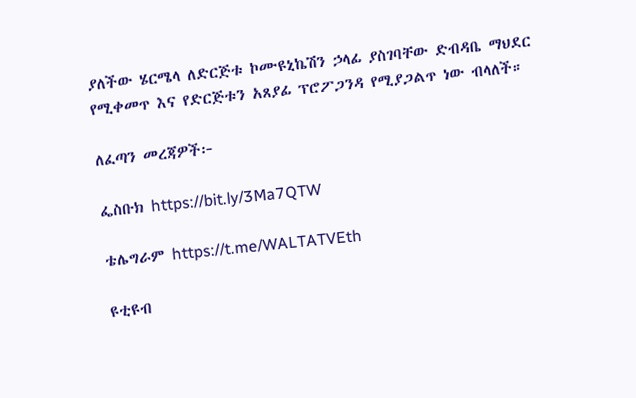ያለችው ሄርሜላ ለድርጅቱ ኮሙዩኒኬሽን ኃላፊ ያስገባቸው ድብዳቤ ማህደር የሚቀመጥ እና የድርጅቱን አጸያፊ ፕሮፖጋንዳ የሚያጋልጥ ነው ብላለች።

ለፈጣን መረጃዎች፦

ፌስቡክ https://bit.ly/3Ma7QTW

ቴሌግራም https://t.me/WALTATVEth

ዩቲዩብ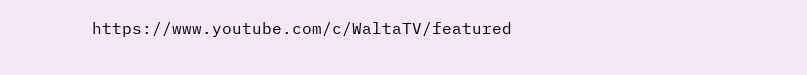https://www.youtube.com/c/WaltaTV/featured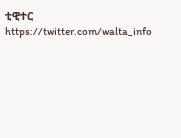ቲዊተር https://twitter.com/walta_info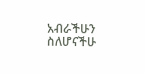አብራችሁን ስለሆናችሁ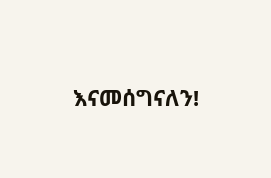እናመሰግናለን!